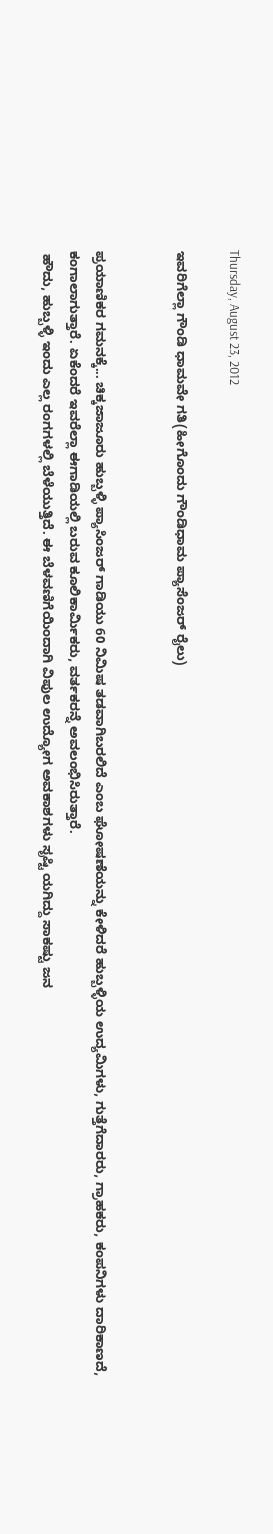Thursday, August 23, 2012

ಇವರಿಗೆಲ್ಲಾ ಗೌಂಡಿ ಧಾಮವೇ ಗತಿ(ಹೀಗೊಂದು ಗೌಂಡಿಧಾಮ ಪ್ಯಾಸೆಂಜರ್ ರೈಲು)


ಪ್ರಯಾಣಿಕರ ಗಮನಕ್ಕೆ... ಚಿಕ್ಕಜಾಜೂರು ಹುಬ್ಬಳ್ಳಿ ಪ್ಯಾಸಿಂಜರ್ ಗಾಡಿಯು 60 ನಿಮಿಷ ತಡವಾಗಿಬರಲಿದೆ ಎಂಬ ಘೋಷಣೆಯನ್ನು ಕೇಳಿದರೆ ಹುಬ್ಬಳ್ಳಿಯ ಉದ್ಯಮಿಗಳು, ಗುತ್ತೆಗೆದಾರರು, ಗ್ರಾಹಕರು, ಕಂಪನಿಗಳು ದಾರಿಕಾಣದೆ, ಕಂಗಾಲಾಗುತ್ತಾರೆ. ಏಕೆಂದರೆ ಇವರೆಲ್ಲಾ ಈಗಾಡಿಯಲ್ಲಿ ಬರುವ ಕೂಲಿಕಾರ್ಮಿಕರು, ವರ್ತಕರನ್ನೆ ಅವಲಂಭಿಸಿರುತ್ತಾರೆ.
 ಹೌದು, ಹುಬ್ಬಳ್ಳಿ ಇಂದು ಎಲ್ಲ ರಂಗಗಳಲ್ಲಿ ಬೆಳೆಯುತ್ತಿದೆ. ಈ ಬೆಳವಣಿಗೆಯಿಂದಾಗಿ ವಿಪುಲ ಉದ್ಯೋಗ ಅವಕಾಶಗಳು ಸೃಷ್ಟಿ ಯಗಿದ್ದು ಸಾಕಷ್ಟು ಜನ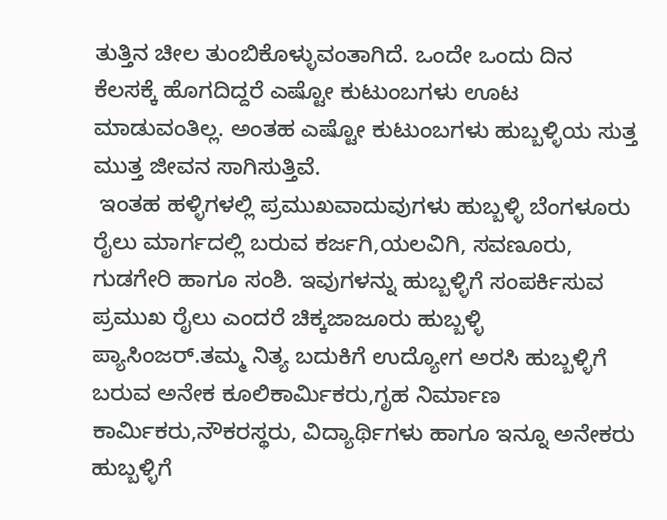ತುತ್ತಿನ ಚೀಲ ತುಂಬಿಕೊಳ್ಳುವಂತಾಗಿದೆ. ಒಂದೇ ಒಂದು ದಿನ ಕೆಲಸಕ್ಕೆ ಹೊಗದಿದ್ದರೆ ಎಷ್ಟೋ ಕುಟುಂಬಗಳು ಊಟ ಮಾಡುವಂತಿಲ್ಲ. ಅಂತಹ ಎಷ್ಟೋ ಕುಟುಂಬಗಳು ಹುಬ್ಬಳ್ಳಿಯ ಸುತ್ತ ಮುತ್ತ ಜೀವನ ಸಾಗಿಸುತ್ತಿವೆ.
 ಇಂತಹ ಹಳ್ಳಿಗಳಲ್ಲಿ ಪ್ರಮುಖವಾದುವುಗಳು ಹುಬ್ಬಳ್ಳಿ ಬೆಂಗಳೂರು ರೈಲು ಮಾರ್ಗದಲ್ಲಿ ಬರುವ ಕರ್ಜಗಿ,ಯಲವಿಗಿ, ಸವಣೂರು, ಗುಡಗೇರಿ ಹಾಗೂ ಸಂಶಿ. ಇವುಗಳನ್ನು ಹುಬ್ಬಳ್ಳಿಗೆ ಸಂಪರ್ಕಿಸುವ ಪ್ರಮುಖ ರೈಲು ಎಂದರೆ ಚಿಕ್ಕಜಾಜೂರು ಹುಬ್ಬಳ್ಳಿ ಪ್ಯಾಸಿಂಜರ್.ತಮ್ಮ ನಿತ್ಯ ಬದುಕಿಗೆ ಉದ್ಯೋಗ ಅರಸಿ ಹುಬ್ಬಳ್ಳಿಗೆ ಬರುವ ಅನೇಕ ಕೂಲಿಕಾರ್ಮಿಕರು,ಗೃಹ ನಿರ್ಮಾಣ ಕಾರ್ಮಿಕರು,ನೌಕರಸ್ಥರು, ವಿದ್ಯಾರ್ಥಿಗಳು ಹಾಗೂ ಇನ್ನೂ ಅನೇಕರು ಹುಬ್ಬಳ್ಳಿಗೆ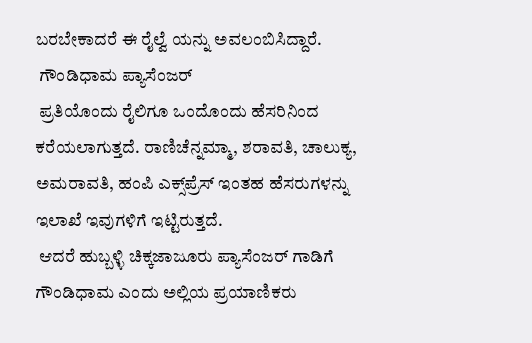ಬರಬೇಕಾದರೆ ಈ ರೈಲ್ವೆ ಯನ್ನು ಅವಲಂಬಿಸಿದ್ದಾರೆ.
 ಗೌಂಡಿಧಾಮ ಪ್ಯಾಸೆಂಜರ್
 ಪ್ರತಿಯೊಂದು ರೈಲಿಗೂ ಒಂದೊಂದು ಹೆಸರಿನಿಂದ ಕರೆಯಲಾಗುತ್ತದೆ. ರಾಣಿಚೆನ್ನಮ್ಮಾ, ಶರಾವತಿ, ಚಾಲುಕ್ಯ, ಅಮರಾವತಿ, ಹಂಪಿ ಎಕ್ಸ್‌ಪ್ರೆಸ್ ಇಂತಹ ಹೆಸರುಗಳನ್ನು ಇಲಾಖೆ ಇವುಗಳಿಗೆ ಇಟ್ಟಿರುತ್ತದೆ.
 ಆದರೆ ಹುಬ್ಬಳ್ಳಿ ಚಿಕ್ಕಜಾಜೂರು ಪ್ಯಾಸೆಂಜರ್ ಗಾಡಿಗೆ ಗೌಂಡಿಧಾಮ ಎಂದು ಅಲ್ಲಿಯ ಪ್ರಯಾಣಿಕರು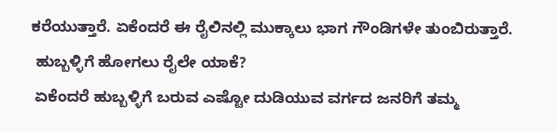ಕರೆಯುತ್ತಾರೆ. ಏಕೆಂದರೆ ಈ ರೈಲಿನಲ್ಲಿ ಮುಕ್ಕಾಲು ಭಾಗ ಗೌಂಡಿಗಳೇ ತುಂಬಿರುತ್ತಾರೆ.
 ಹುಬ್ಬಳ್ಳಿಗೆ ಹೋಗಲು ರೈಲೇ ಯಾಕೆ?
 ಏಕೆಂದರೆ ಹುಬ್ಬಳ್ಳಿಗೆ ಬರುವ ಎಷ್ಟೋ ದುಡಿಯುವ ವರ್ಗದ ಜನರಿಗೆ ತಮ್ಮ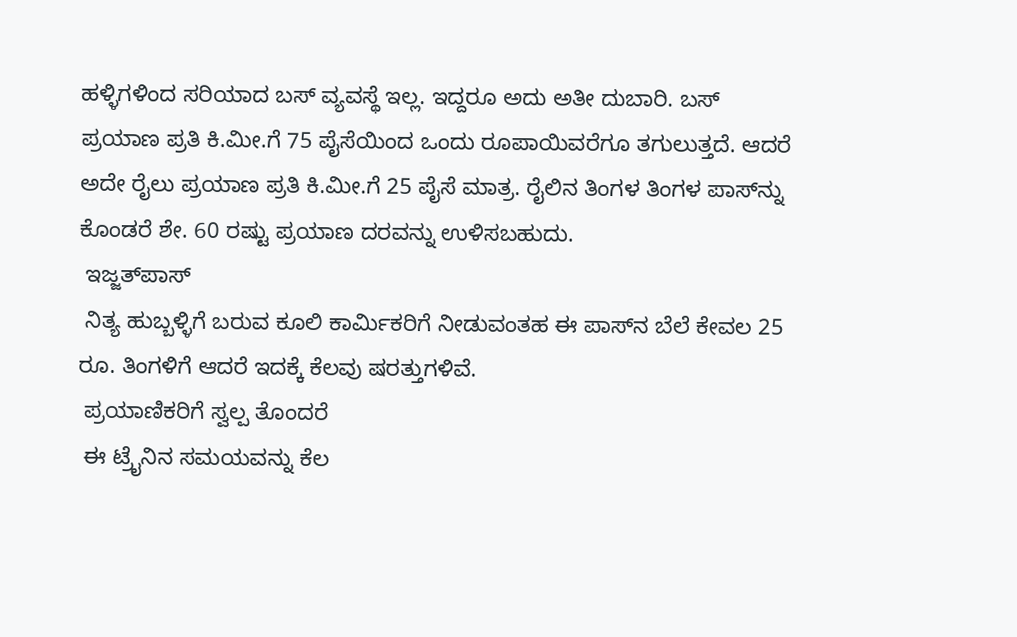ಹಳ್ಳಿಗಳಿಂದ ಸರಿಯಾದ ಬಸ್ ವ್ಯವಸ್ಥೆ ಇಲ್ಲ. ಇದ್ದರೂ ಅದು ಅತೀ ದುಬಾರಿ. ಬಸ್ ಪ್ರಯಾಣ ಪ್ರತಿ ಕಿ.ಮೀ.ಗೆ 75 ಪೈಸೆಯಿಂದ ಒಂದು ರೂಪಾಯಿವರೆಗೂ ತಗುಲುತ್ತದೆ. ಆದರೆ ಅದೇ ರೈಲು ಪ್ರಯಾಣ ಪ್ರತಿ ಕಿ.ಮೀ.ಗೆ 25 ಪೈಸೆ ಮಾತ್ರ. ರೈಲಿನ ತಿಂಗಳ ತಿಂಗಳ ಪಾಸ್‌ನ್ನು ಕೊಂಡರೆ ಶೇ. 60 ರಷ್ಟು ಪ್ರಯಾಣ ದರವನ್ನು ಉಳಿಸಬಹುದು.
 ಇಜ್ಜತ್‌ಪಾಸ್
 ನಿತ್ಯ ಹುಬ್ಬಳ್ಳಿಗೆ ಬರುವ ಕೂಲಿ ಕಾರ್ಮಿಕರಿಗೆ ನೀಡುವಂತಹ ಈ ಪಾಸ್‌ನ ಬೆಲೆ ಕೇವಲ 25 ರೂ. ತಿಂಗಳಿಗೆ ಆದರೆ ಇದಕ್ಕೆ ಕೆಲವು ಷರತ್ತುಗಳಿವೆ.
 ಪ್ರಯಾಣಿಕರಿಗೆ ಸ್ವಲ್ಪ ತೊಂದರೆ
 ಈ ಟ್ರೈನಿನ ಸಮಯವನ್ನು ಕೆಲ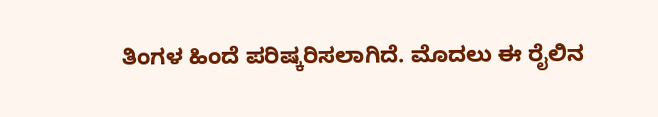ತಿಂಗಳ ಹಿಂದೆ ಪರಿಷ್ಕರಿಸಲಾಗಿದೆ. ಮೊದಲು ಈ ರೈಲಿನ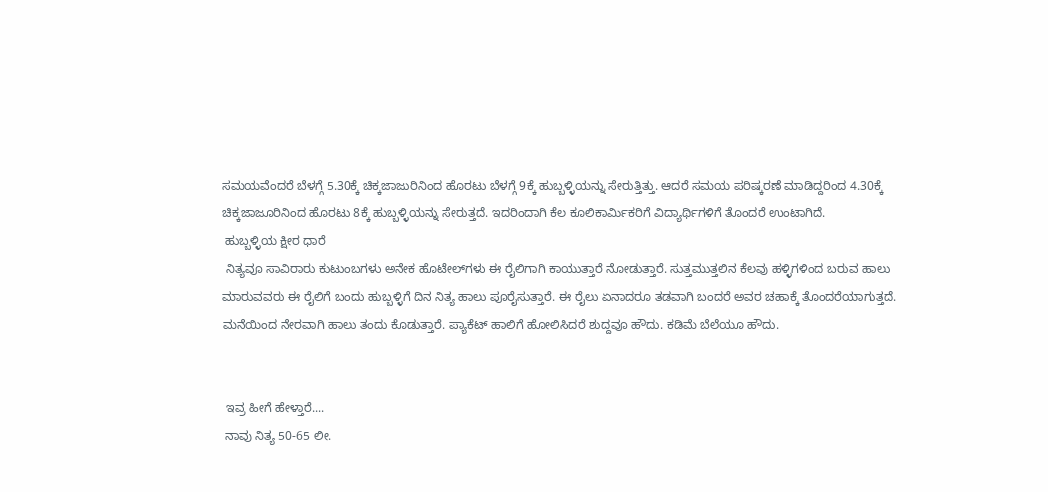ಸಮಯವೆಂದರೆ ಬೆಳಗ್ಗೆ 5.30ಕ್ಕೆ ಚಿಕ್ಕಜಾಜುರಿನಿಂದ ಹೊರಟು ಬೆಳಗ್ಗೆ 9ಕ್ಕೆ ಹುಬ್ಬಳ್ಳಿಯನ್ನು ಸೇರುತ್ತಿತ್ತು. ಆದರೆ ಸಮಯ ಪರಿಷ್ಕರಣೆ ಮಾಡಿದ್ದರಿಂದ 4.30ಕ್ಕೆ ಚಿಕ್ಕಜಾಜೂರಿನಿಂದ ಹೊರಟು 8ಕ್ಕೆ ಹುಬ್ಬಳ್ಳಿಯನ್ನು ಸೇರುತ್ತದೆ. ಇದರಿಂದಾಗಿ ಕೆಲ ಕೂಲಿಕಾರ್ಮಿಕರಿಗೆ ವಿದ್ಯಾರ್ಥಿಗಳಿಗೆ ತೊಂದರೆ ಉಂಟಾಗಿದೆ.
 ಹುಬ್ಬಳ್ಳಿಯ ಕ್ಷೀರ ಧಾರೆ
 ನಿತ್ಯವೂ ಸಾವಿರಾರು ಕುಟುಂಬಗಳು ಅನೇಕ ಹೊಟೇಲ್‌ಗಳು ಈ ರೈಲಿಗಾಗಿ ಕಾಯುತ್ತಾರೆ ನೋಡುತ್ತಾರೆ. ಸುತ್ತಮುತ್ತಲಿನ ಕೆಲವು ಹಳ್ಳಿಗಳಿಂದ ಬರುವ ಹಾಲು ಮಾರುವವರು ಈ ರೈಲಿಗೆ ಬಂದು ಹುಬ್ಬಳ್ಳಿಗೆ ದಿನ ನಿತ್ಯ ಹಾಲು ಪೂರೈಸುತ್ತಾರೆ. ಈ ರೈಲು ಏನಾದರೂ ತಡವಾಗಿ ಬಂದರೆ ಅವರ ಚಹಾಕ್ಕೆ ತೊಂದರೆಯಾಗುತ್ತದೆ. ಮನೆಯಿಂದ ನೇರವಾಗಿ ಹಾಲು ತಂದು ಕೊಡುತ್ತಾರೆ. ಪ್ಯಾಕೆಟ್ ಹಾಲಿಗೆ ಹೋಲಿಸಿದರೆ ಶುದ್ದವೂ ಹೌದು. ಕಡಿಮೆ ಬೆಲೆಯೂ ಹೌದು.


 ಇವ್ರ ಹೀಗೆ ಹೇಳ್ತಾರೆ....
 ನಾವು ನಿತ್ಯ 50-65 ಲೀ.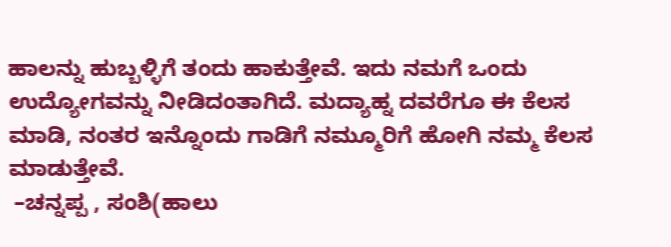ಹಾಲನ್ನು ಹುಬ್ಬಳ್ಳಿಗೆ ತಂದು ಹಾಕುತ್ತೇವೆ. ಇದು ನಮಗೆ ಒಂದು ಉದ್ಯೋಗವನ್ನು ನೀಡಿದಂತಾಗಿದೆ. ಮದ್ಯಾಹ್ನ ದವರೆಗೂ ಈ ಕೆಲಸ ಮಾಡಿ, ನಂತರ ಇನ್ನೊಂದು ಗಾಡಿಗೆ ನಮ್ಮೂರಿಗೆ ಹೋಗಿ ನಮ್ಮ ಕೆಲಸ ಮಾಡುತ್ತೇವೆ.
 –ಚನ್ನಪ್ಪ , ಸಂಶಿ(ಹಾಲು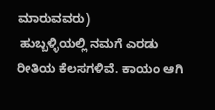ಮಾರುವವರು)
 ಹುಬ್ಬಳ್ಳಿಯಲ್ಲಿ ನಮಗೆ ಎರಡು ರೀತಿಯ ಕೆಲಸಗಳಿವೆ. ಕಾಯಂ ಆಗಿ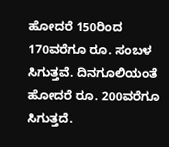ಹೋದರೆ 150ರಿಂದ 170ವರೆಗೂ ರೂ. ಸಂಬಳ ಸಿಗುತ್ತವೆ. ದಿನಗೂಲಿಯಂತೆ ಹೋದರೆ ರೂ. 200ವರೆಗೂ ಸಿಗುತ್ತದೆ.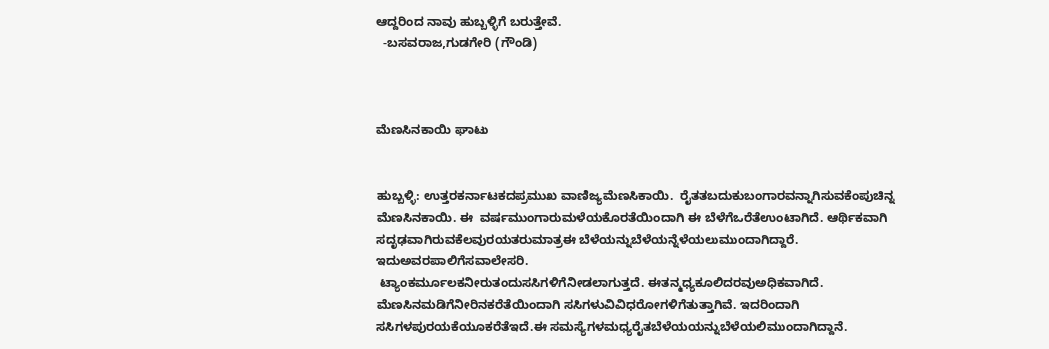ಆದ್ದರಿಂದ ನಾವು ಹುಬ್ಬಳ್ಳಿಗೆ ಬರುತ್ತೇವೆ.
  -ಬಸವರಾಜ,ಗುಡಗೇರಿ (ಗೌಂಡಿ)



ಮೆಣಸಿನಕಾಯಿ ಘಾಟು


ಹುಬ್ಬಳ್ಳಿ: ಉತ್ತರಕರ್ನಾಟಕದಪ್ರಮುಖ ವಾಣಿಜ್ಯಮೆಣಸಿಕಾಯಿ.  ರೈತತಬದುಕುಬಂಗಾರವನ್ನಾಗಿಸುವಕೆಂಪುಚಿನ್ನ ಮೆಣಸಿನಕಾಯಿ. ಈ  ವರ್ಷಮುಂಗಾರುಮಳೆಯಕೊರತೆಯಿಂದಾಗಿ ಈ ಬೆಳೆಗೆಒರೆತೆಉಂಟಾಗಿದೆ. ಆರ್ಥಿಕವಾಗಿ ಸದೃಢವಾಗಿರುವಕೆಲವುರಯತರುಮಾತ್ರಈ ಬೆಳೆಯನ್ನುಬೆಳೆಯನ್ನೆಳೆಯಲುಮುಂದಾಗಿದ್ದಾರೆ. ಇದುಅವರಪಾಲಿಗೆಸವಾಲೇಸರಿ.
 ಟ್ಯಾಂಕರ್ಮೂಲಕನೀರುತಂದುಸಸಿಗಳಿಗೆನೀಡಲಾಗುತ್ತದೆ. ಈತನ್ಮಧ್ಯಕೂಲಿದರವುಅಧಿಕವಾಗಿದೆ. ಮೆಣಸಿನಮಡಿಗೆನೀರಿನಕರೆತೆಯಿಂದಾಗಿ ಸಸಿಗಳುವಿವಿಧರೋಗಳಿಗೆತುತ್ತಾಗಿವೆ. ಇದರಿಂದಾಗಿ ಸಸಿಗಳಪುರಯಕೆಯೂಕರೆತೆಇದೆ.ಈ ಸಮಸ್ಯೆಗಳಮಧ್ಯರೈತಬೆಳೆಯಯನ್ನುಬೆಳೆಯಲಿಮುಂದಾಗಿದ್ದಾನೆ.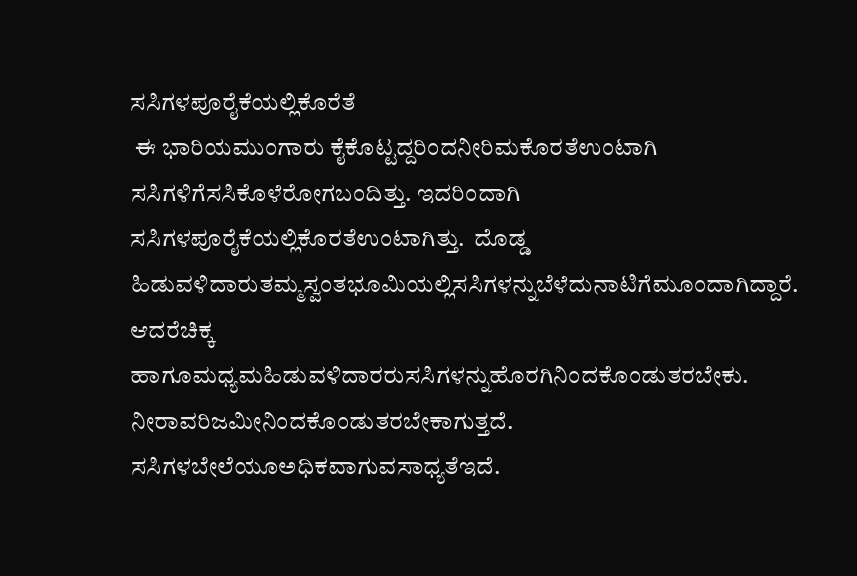ಸಸಿಗಳಪೂರೈಕೆಯಲ್ಲಿಕೊರೆತೆ
 ಈ ಭಾರಿಯಮುಂಗಾರು ಕೈಕೊಟ್ಟದ್ದರಿಂದನೀರಿಮಕೊರತೆಉಂಟಾಗಿ ಸಸಿಗಳಿಗೆಸಸಿಕೊಳೆರೋಗಬಂದಿತ್ತು. ಇದರಿಂದಾಗಿ ಸಸಿಗಳಪೂರೈಕೆಯಲ್ಲಿಕೊರತೆಉಂಟಾಗಿತ್ತು.  ದೊಡ್ಡ ಹಿಡುವಳಿದಾರುತಮ್ಮಸ್ವಂತಭೂಮಿಯಲ್ಲಿಸಸಿಗಳನ್ನುಬೆಳೆದುನಾಟಿಗೆಮೂಂದಾಗಿದ್ದಾರೆ. ಆದರೆಚಿಕ್ಕ ಹಾಗೂಮಧ್ಯಮಹಿಡುವಳಿದಾರರುಸಸಿಗಳನ್ನುಹೊರಗಿನಿಂದಕೊಂಡುತರಬೇಕು. ನೀರಾವರಿಜಮೀನಿಂದಕೊಂಡುತರಬೇಕಾಗುತ್ತದೆ. ಸಸಿಗಳಬೇಲೆಯೂಅಧಿಕವಾಗುವಸಾಧ್ಯತೆಇದೆ.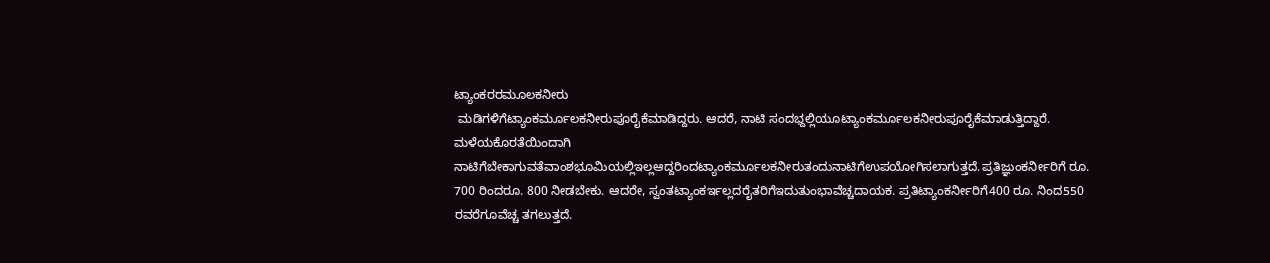ಟ್ಯಾಂಕರರಮೂಲಕನೀರು
 ಮಡಿಗಳಿಗೆಟ್ಯಾಂಕರ್ಮೂಲಕನೀರುಪೂರೈಕೆಮಾಡಿದ್ದರು. ಆದರೆ, ನಾಟಿ ಸಂದಭ್ದಲ್ಲಿಯೂಟ್ಯಾಂಕರ್ಮೂಲಕನೀರುಪೂರೈಕೆಮಾಡುತ್ತಿದ್ದಾರೆ. ಮಳೆಯಕೊರತೆಯಿಂದಾಗಿ ನಾಟಿಗೆಬೇಕಾಗುವತೆವಾಂಶಭೂಮಿಯಲ್ಲಿಇಲ್ಲಆದ್ದರಿಂದಟ್ಯಾಂಕರ್ಮೂಲಕನೀರುತಂದುನಾಟಿಗೆಉಪಯೋಗಿಸಲಾಗುತ್ತದೆ.ಪ್ರತಿಜ್ಞುಂಕರ್ನೀರಿಗೆ ರೂ. 700 ರಿಂದರೂ. 800 ನೀಡಬೇಕು. ಆದರೇ, ಸ್ವಂತಟ್ಯಾಂಕರ್ಇಲ್ಲದರೈತರಿಗೆಇದುತುಂಭಾವೆಚ್ಚದಾಯಕ. ಪ್ರತಿಟ್ಯಾಂಕರ್ನೀರಿಗೆ400 ರೂ. ನಿಂದ550 ರವರೆಗೂವೆಚ್ಚ ತಗಲುತ್ತದೆ.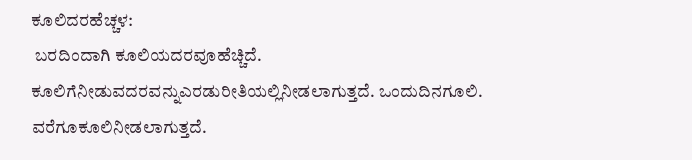ಕೂಲಿದರಹೆಚ್ಚಳ:
 ಬರದಿಂದಾಗಿ ಕೂಲಿಯದರವೂಹೆಚ್ಚಿದೆ. ಕೂಲಿಗೆನೀಡುವದರವನ್ನುಎರಡುರೀತಿಯಲ್ಲಿನೀಡಲಾಗುತ್ತದೆ. ಒಂದುದಿನಗೂಲಿ. ವರೆಗೂಕೂಲಿನೀಡಲಾಗುತ್ತದೆ.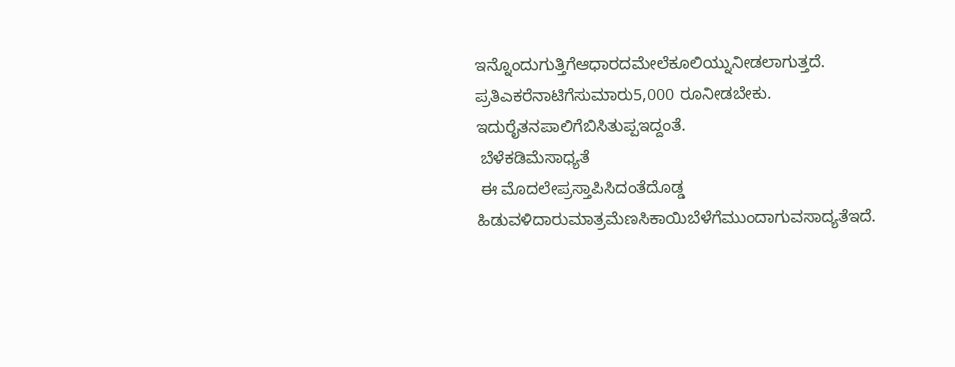ಇನ್ನೊಂದುಗುತ್ತಿಗೆಆಧಾರದಮೇಲೆಕೂಲಿಯ್ನುನೀಡಲಾಗುತ್ತದೆ. ಪ್ರತಿಎಕರೆನಾಟಿಗೆಸುಮಾರು5,000 ರೂನೀಡಬೇಕು. ಇದುರೈತನಪಾಲಿಗೆಬಿಸಿತುಪ್ಪಇದ್ದಂತೆ.
 ಬೆಳೆಕಡಿಮೆಸಾಧ್ಯತೆ
 ಈ ಮೊದಲೇಪ್ರಸ್ತಾಪಿಸಿದಂತೆದೊಡ್ಡ ಹಿಡುವಳಿದಾರುಮಾತ್ರಮೆಣಸಿಕಾಯಿಬೆಳೆಗೆಮುಂದಾಗುವಸಾದ್ಯತೆಇದೆ.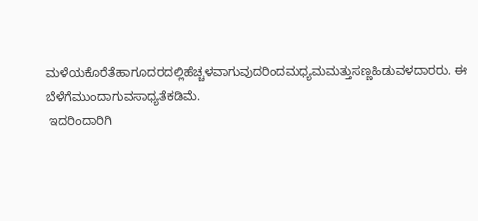ಮಳೆಯಕೊರೆತೆಹಾಗೂದರದಲ್ಲಿಹೆಚ್ಚಳವಾಗುವುದರಿಂದಮಧ್ಯಮಮತ್ತುಸಣ್ಣಹಿಡುವಳದಾರರು. ಈ ಬೆಳೆಗೆಮುಂದಾಗುವಸಾಧ್ಯತೆಕಡಿಮೆ.
 ಇದರಿಂದಾರಿಗಿ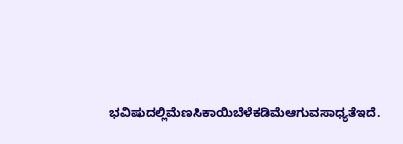ಭವಿಷುದಲ್ಲಿಮೆಣಸಿಕಾಯಿಬೆಳೆಕಡಿಮೆಆಗುವಸಾಧ್ಯತೆಇದೆ.